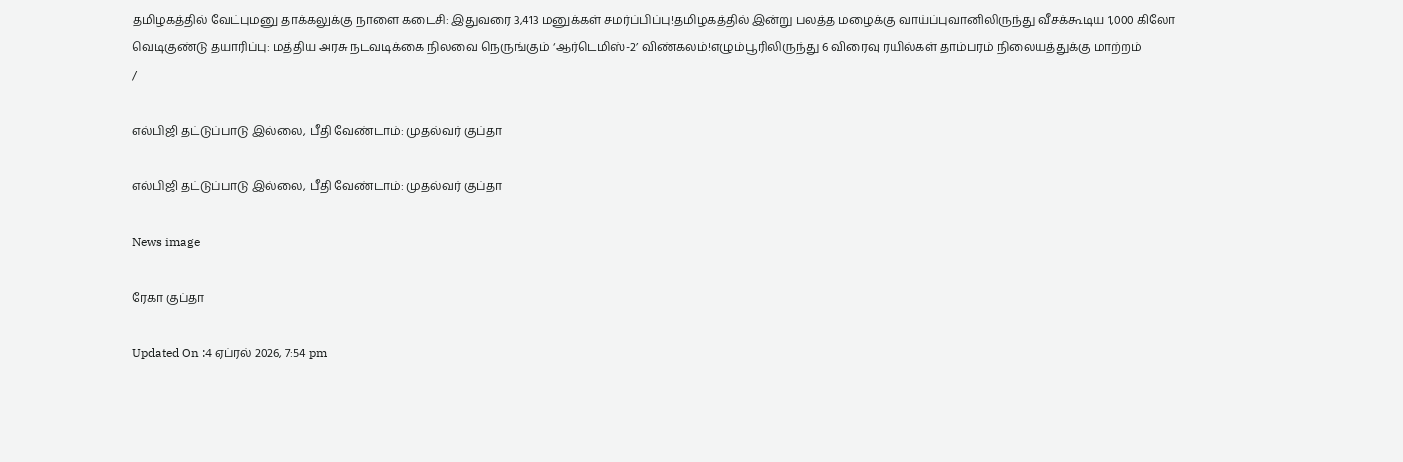தமிழகத்தில் வேட்புமனு தாக்கலுக்கு நாளை கடைசி: இதுவரை 3,413 மனுக்கள் சமர்ப்பிப்பு!தமிழகத்தில் இன்று பலத்த மழைக்கு வாய்ப்புவானிலிருந்து வீசக்கூடிய 1,000 கிலோ வெடிகுண்டு தயாரிப்பு: மத்திய அரசு நடவடிக்கை நிலவை நெருங்கும் ‘ஆர்டெமிஸ்-2’ விண்கலம்!எழும்பூரிலிருந்து 6 விரைவு ரயில்கள் தாம்பரம் நிலையத்துக்கு மாற்றம்
/

எல்பிஜி தட்டுப்பாடு இல்லை, பீதி வேண்டாம்: முதல்வர் குப்தா

எல்பிஜி தட்டுப்பாடு இல்லை, பீதி வேண்டாம்: முதல்வர் குப்தா

News image

ரேகா குப்தா

Updated On :4 ஏப்ரல் 2026, 7:54 pm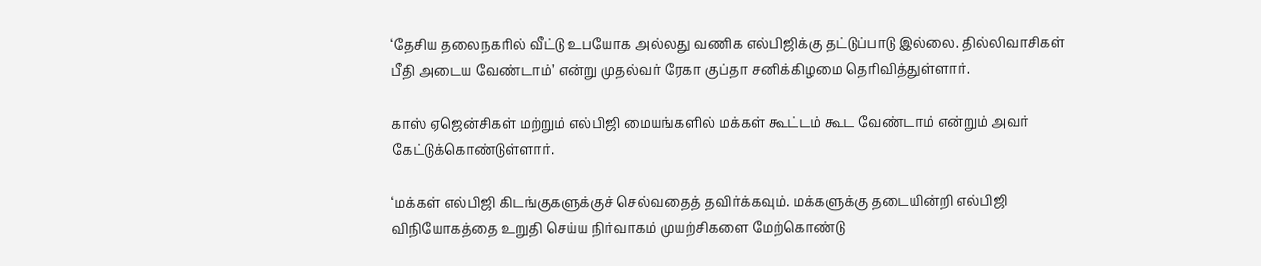‘தேசிய தலைநகரில் வீட்டு உபயோக அல்லது வணிக எல்பிஜிக்கு தட்டுப்பாடு இல்லை. தில்லிவாசிகள் பீதி அடைய வேண்டாம்’ என்று முதல்வர் ரேகா குப்தா சனிக்கிழமை தெரிவித்துள்ளார்.

காஸ் ஏஜென்சிகள் மற்றும் எல்பிஜி மையங்களில் மக்கள் கூட்டம் கூட வேண்டாம் என்றும் அவர் கேட்டுக்கொண்டுள்ளார்.

‘மக்கள் எல்பிஜி கிடங்குகளுக்குச் செல்வதைத் தவிர்க்கவும். மக்களுக்கு தடையின்றி எல்பிஜி விநியோகத்தை உறுதி செய்ய நிர்வாகம் முயற்சிகளை மேற்கொண்டு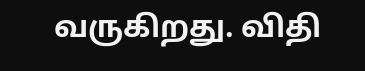வருகிறது. விதி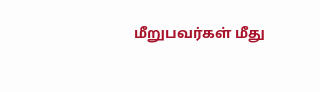மீறுபவர்கள் மீது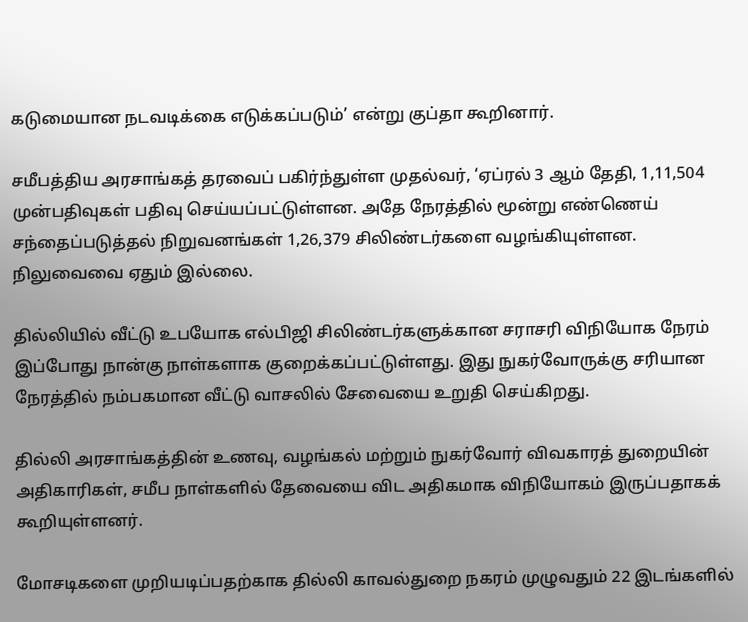கடுமையான நடவடிக்கை எடுக்கப்படும்’ என்று குப்தா கூறினார்.

சமீபத்திய அரசாங்கத் தரவைப் பகிர்ந்துள்ள முதல்வர், ‘ஏப்ரல் 3 ஆம் தேதி, 1,11,504 முன்பதிவுகள் பதிவு செய்யப்பட்டுள்ளன. அதே நேரத்தில் மூன்று எண்ணெய் சந்தைப்படுத்தல் நிறுவனங்கள் 1,26,379 சிலிண்டர்களை வழங்கியுள்ளன. நிலுவைவை ஏதும் இல்லை.

தில்லியில் வீட்டு உபயோக எல்பிஜி சிலிண்டர்களுக்கான சராசரி விநியோக நேரம் இப்போது நான்கு நாள்களாக குறைக்கப்பட்டுள்ளது. இது நுகர்வோருக்கு சரியான நேரத்தில் நம்பகமான வீட்டு வாசலில் சேவையை உறுதி செய்கிறது.

தில்லி அரசாங்கத்தின் உணவு, வழங்கல் மற்றும் நுகர்வோர் விவகாரத் துறையின் அதிகாரிகள், சமீப நாள்களில் தேவையை விட அதிகமாக விநியோகம் இருப்பதாகக் கூறியுள்ளனர்.

மோசடிகளை முறியடிப்பதற்காக தில்லி காவல்துறை நகரம் முழுவதும் 22 இடங்களில்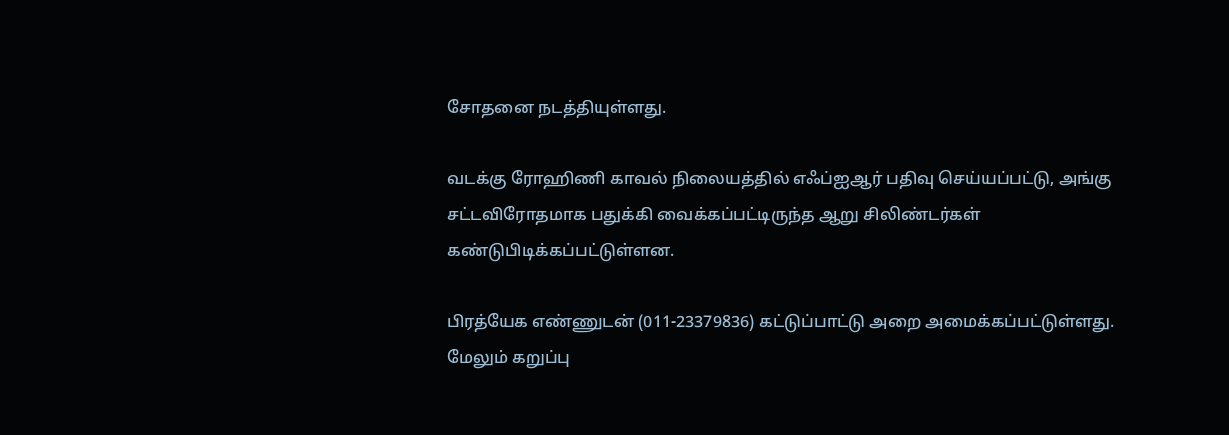சோதனை நடத்தியுள்ளது.

வடக்கு ரோஹிணி காவல் நிலையத்தில் எஃப்ஐஆர் பதிவு செய்யப்பட்டு, அங்கு சட்டவிரோதமாக பதுக்கி வைக்கப்பட்டிருந்த ஆறு சிலிண்டர்கள் கண்டுபிடிக்கப்பட்டுள்ளன.

பிரத்யேக எண்ணுடன் (011-23379836) கட்டுப்பாட்டு அறை அமைக்கப்பட்டுள்ளது. மேலும் கறுப்பு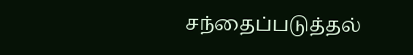சந்தைப்படுத்தல்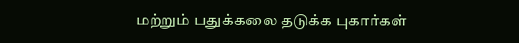மற்றும் பதுக்கலை தடுக்க புகார்கள்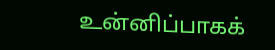உன்னிப்பாகக்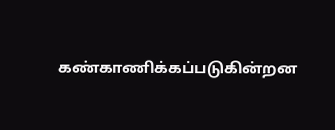கண்காணிக்கப்படுகின்றன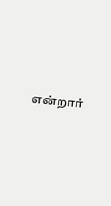என்றார்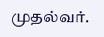முதல்வர்.